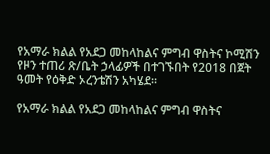የአማራ ክልል የአደጋ መከላከልና ምግብ ዋስትና ኮሚሽን የዞን ተጠሪ ጽ/ቤት ኃላፊዎች በተገኙበት የ2018 በጀት ዓመት የዕቅድ ኦረንቴሽን አካሄደ።

የአማራ ክልል የአደጋ መከላከልና ምግብ ዋስትና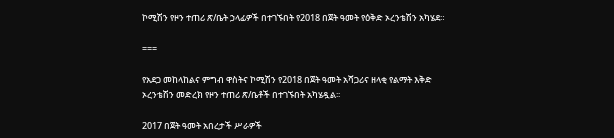ኮሚሽን የዞን ተጠሪ ጽ/ቤት ኃላፊዎች በተገኙበት የ2018 በጀት ዓመት የዕቅድ ኦረንቴሽን አካሄደ።

===

የአደጋ መከላከልና ምግብ ዋስትና ኮሚሽን የ2018 በጀት ዓመት አሻጋሪና ዘላቂ የልማት እቅድ ኦረንቴሽን መድረክ የዞን ተጠሪ ጽ/ቤቶች በተገኙበት አካሄዷል፡፡

2017 በጀት ዓመት አበረታች ሥራዎች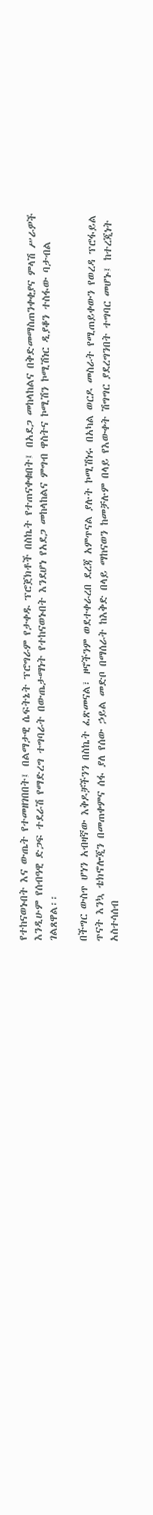የተከናወኑበት እና ውጤት የተመዘገበበት፤ በልማታዊ ሴፍትኔት ፕሮግራም የታቀዱ ፕሮጀክቶች በስኬት የተጠናቀቁበት፤ በአደጋ መከላከልና በቅድመማስጠንቀቂያና ምላሽ ሥራዎች እንዲሁም የሰብዓዊ ድጋፍ ተደራሽ የማድረግ ተግባራት በውጤታማነት የተከናወኑበት እንደሆነ የአደጋ መከላከልና ምግብ ዋስትና ኮሚሽን ኮሚሽነር ዲያቆን ተስፋው ባታብል ገልጸዋል፡፡

በችግር ውስጥ ሆነን አብዛኛው እቅዶቻችንን በስኬት ፈጽመናል፣ ዞኖችንም ወደተቀራረበ ደረጃ አምጥናል ያሉት ኮሚሽነሩ በአካል ወርዶ መስራት የሚጠይቀውን የወረዳ ፕሮፋይል ጥናት እንኳ ቴክኖሎጂን በመጠቀምና ሰፋ ያለ የሰው ኃይል መድቦ በማሰራት ከእቅድ በላይ ማከናወን ከመቻሉም በላይ የእውቀት ሽግግር ያደረግንበት ተግባር መሆኑ፤ ከተረጂነት አስተሳሰብ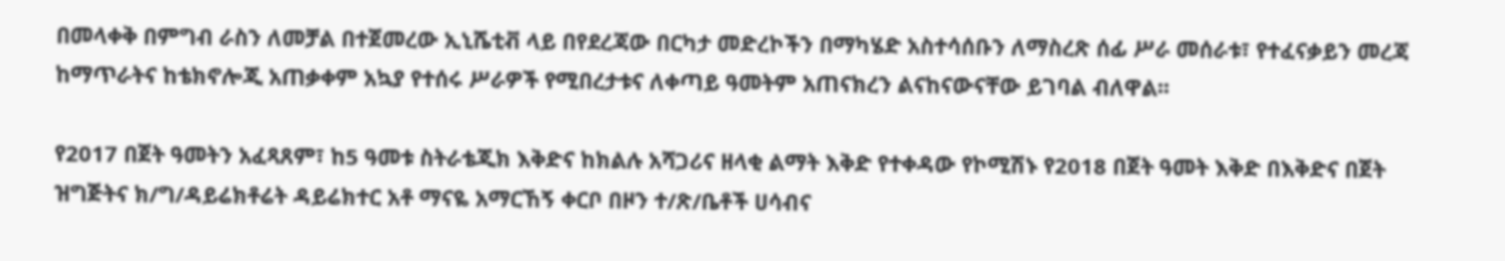በመላቀቅ በምግብ ራስን ለመቻል በተጀመረው ኢኒሼቲቭ ላይ በየደረጃው በርካታ መድረኮችን በማካሄድ አስተሳሰቡን ለማስረጽ ሰፊ ሥራ መሰራቱ፣ የተፈናቃይን መረጃ ከማጥራትና ከቴክኖሎጂ አጠቃቀም አኳያ የተሰሩ ሥራዎች የሚበረታቱና ለቀጣይ ዓመትም አጠናክረን ልናከናውናቸው ይገባል ብለዋል፡፡

የ2017 በጀት ዓመትን አፈጻጸም፣ ከ5 ዓመቱ ስትራቴጂክ እቅድና ከክልሉ አሻጋሪና ዘላቂ ልማት እቅድ የተቀዳው የኮሚሽኑ የ2018 በጀት ዓመት እቅድ በእቅድና በጀት ዝግጅትና ክ/ግ/ዳይሬክቶሬት ዳይሬክተር አቶ ማናዬ አማርኸኝ ቀርቦ በዞን ተ/ጽ/ቤቶች ሀሳብና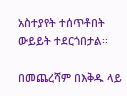አስተያየት ተሰጥቶበት ውይይት ተደርጎበታል፡፡

በመጨረሻም በእቅዱ ላይ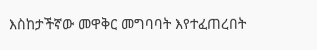እስከታችኛው መዋቅር መግባባት እየተፈጠረበት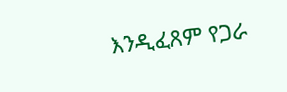እንዲፈጸም የጋራ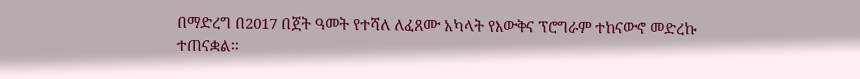በማድረግ በ2017 በጀት ዓመት የተሻለ ለፈጸሙ አካላት የእውቅና ፕሮግራም ተከናውኖ መድረኩ ተጠናቋል፡፡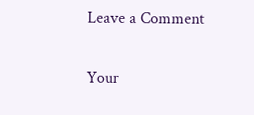Leave a Comment

Your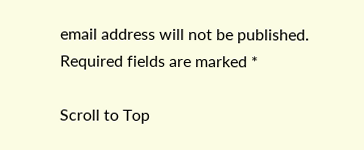email address will not be published. Required fields are marked *

Scroll to Top